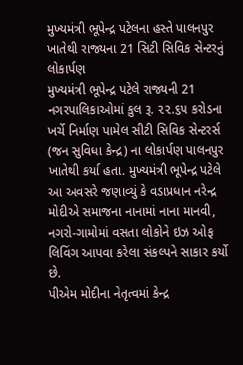મુખ્યમંત્રી ભૂપેન્દ્ર પટેલના હસ્તે પાલનપુર ખાતેથી રાજ્યના 21 સિટી સિવિક સેન્ટરનું લોકાર્પણ
મુખ્યમંત્રી ભૂપેન્દ્ર પટેલે રાજ્યની 21 નગરપાલિકાઓમાં કુલ રૂ. ૨૨.૬૫ કરોડના ખર્ચે નિર્માણ પામેલ સીટી સિવિક સેન્ટરર્સ (જન સુવિધા કેન્દ્ર) ના લોકાર્પણ પાલનપુર ખાતેથી કર્યા હતા. મુખ્યમંત્રી ભૂપેન્દ્ર પટેલે આ અવસરે જણાવ્યું કે વડાપ્રધાન નરેન્દ્ર મોદીએ સમાજના નાનામાં નાના માનવી, નગરો-ગામોમાં વસતા લોકોને ઇઝ ઓફ લિવિંગ આપવા કરેલા સંકલ્પને સાકાર કર્યો છે.
પીએમ મોદીના નેતૃત્વમાં કેન્દ્ર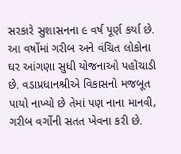સરકારે સુશાસનના ૯ વર્ષ પૂર્ણ કર્યા છે. આ વર્ષોમાં ગરીબ અને વંચિત લોકોના ઘર આંગણા સુધી યોજનાઓ પહોંચાડી છે. વડાપ્રધાનશ્રીએ વિકાસનો મજબૂત પાયો નાખ્યો છે તેમાં પણ નાના માનવી, ગરીબ વર્ગોની સતત ખેવના કરી છે.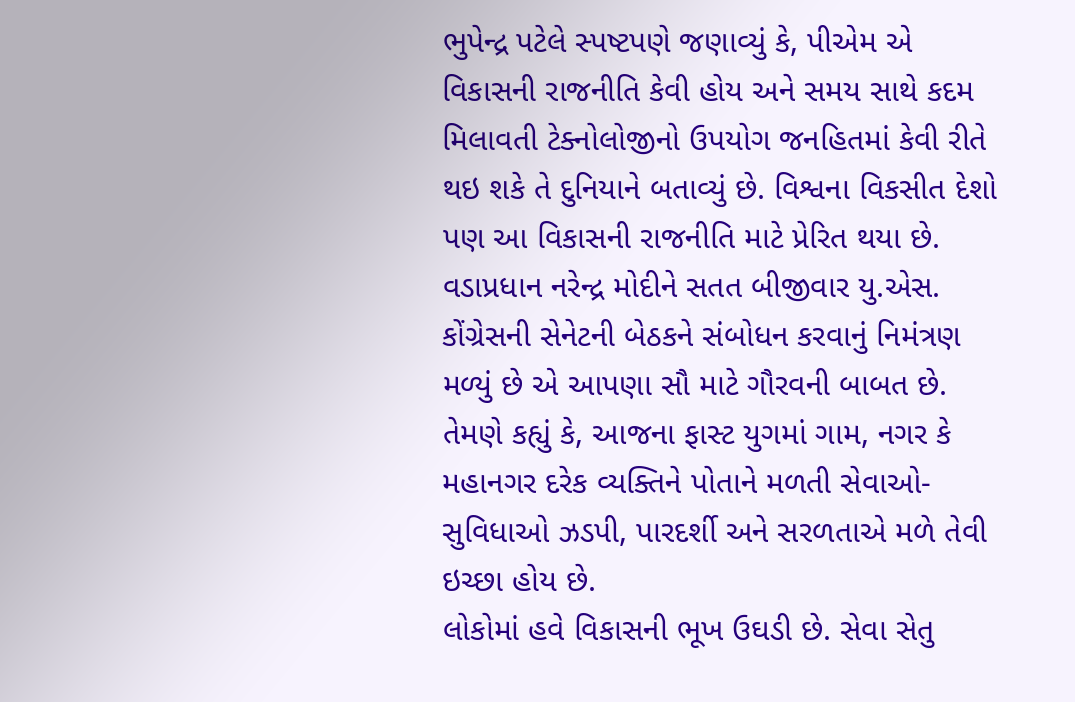ભુપેન્દ્ર પટેલે સ્પષ્ટપણે જણાવ્યું કે, પીએમ એ વિકાસની રાજનીતિ કેવી હોય અને સમય સાથે કદમ મિલાવતી ટેક્નોલોજીનો ઉપયોગ જનહિતમાં કેવી રીતે થઇ શકે તે દુનિયાને બતાવ્યું છે. વિશ્વના વિકસીત દેશો પણ આ વિકાસની રાજનીતિ માટે પ્રેરિત થયા છે.
વડાપ્રધાન નરેન્દ્ર મોદીને સતત બીજીવાર યુ.એસ. કોંગ્રેસની સેનેટની બેઠકને સંબોધન કરવાનું નિમંત્રણ મળ્યું છે એ આપણા સૌ માટે ગૌરવની બાબત છે. તેમણે કહ્યું કે, આજના ફાસ્ટ યુગમાં ગામ, નગર કે મહાનગર દરેક વ્યક્તિને પોતાને મળતી સેવાઓ- સુવિધાઓ ઝડપી, પારદર્શી અને સરળતાએ મળે તેવી ઇચ્છા હોય છે.
લોકોમાં હવે વિકાસની ભૂખ ઉઘડી છે. સેવા સેતુ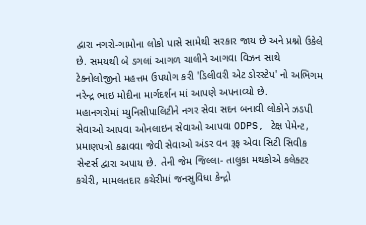દ્વારા નગરો-ગામોના લોકો પાસે સામેથી સરકાર જાય છે અને પ્રશ્નો ઉકેલે છે. સમયથી બે ડગલાં આગળ ચાલીને આગવા વિઝન સાથે ટેક્નોલોજીનો મહત્તમ ઉપયોગ કરી 'ડિલીવરી એટ ડોરસ્ટેપ' નો અભિગમ નરેન્દ્ર ભાઇ મોદીના માર્ગદર્શન માં આપણે અપનાવ્યો છે.
મહાનગરોમાં મ્યુનિસીપાલિટીને નગર સેવા સદન બનાવી લોકોને ઝડપી સેવાઓ આપવા ઓનલાઇન સેવાઓ આપવા ODPS, ટેક્ષ પેમેન્ટ, પ્રમાણપત્રો કઢાવવા જેવી સેવાઓ અંડર વન રૂફ એવા સિટી સિવીક સેન્ટર્સ દ્વારા અપાય છે. તેની જેમ જિલ્લા- તાલુકા મથકોએ કલેક્ટર કચેરી, મામલતદાર કચેરીમાં જનસુવિધા કેન્દ્રો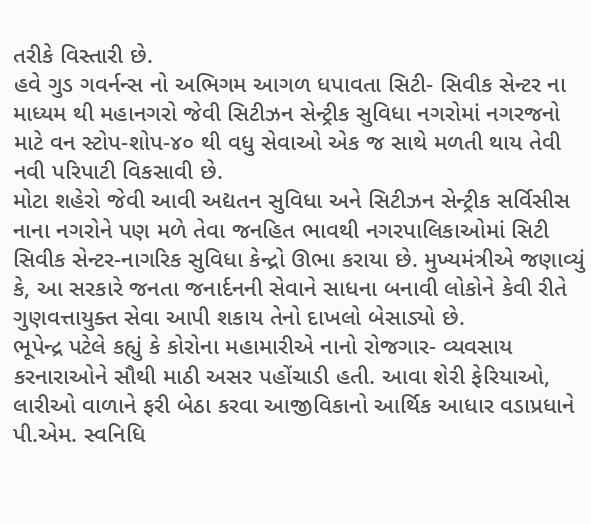તરીકે વિસ્તારી છે.
હવે ગુડ ગવર્નન્સ નો અભિગમ આગળ ધપાવતા સિટી- સિવીક સેન્ટર ના માધ્યમ થી મહાનગરો જેવી સિટીઝન સેન્ટ્રીક સુવિધા નગરોમાં નગરજનો માટે વન સ્ટોપ-શોપ-૪૦ થી વધુ સેવાઓ એક જ સાથે મળતી થાય તેવી નવી પરિપાટી વિકસાવી છે.
મોટા શહેરો જેવી આવી અદ્યતન સુવિધા અને સિટીઝન સેન્ટ્રીક સર્વિસીસ નાના નગરોને પણ મળે તેવા જનહિત ભાવથી નગરપાલિકાઓમાં સિટી સિવીક સેન્ટર-નાગરિક સુવિધા કેન્દ્રો ઊભા કરાયા છે. મુખ્યમંત્રીએ જણાવ્યું કે, આ સરકારે જનતા જનાર્દનની સેવાને સાધના બનાવી લોકોને કેવી રીતે ગુણવત્તાયુક્ત સેવા આપી શકાય તેનો દાખલો બેસાડ્યો છે.
ભૂપેન્દ્ર પટેલે કહ્યું કે કોરોના મહામારીએ નાનો રોજગાર- વ્યવસાય કરનારાઓને સૌથી માઠી અસર પહોંચાડી હતી. આવા શેરી ફેરિયાઓ, લારીઓ વાળાને ફરી બેઠા કરવા આજીવિકાનો આર્થિક આધાર વડાપ્રધાને પી.એમ. સ્વનિધિ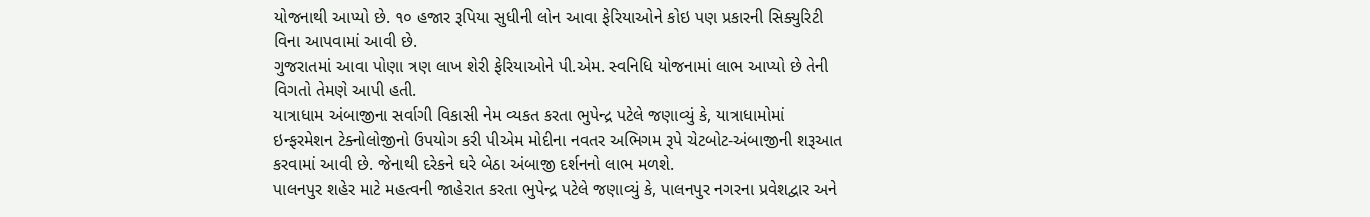યોજનાથી આપ્યો છે. ૧૦ હજાર રૂપિયા સુધીની લોન આવા ફેરિયાઓને કોઇ પણ પ્રકારની સિક્યુરિટી વિના આપવામાં આવી છે.
ગુજરાતમાં આવા પોણા ત્રણ લાખ શેરી ફેરિયાઓને પી.એમ. સ્વનિધિ યોજનામાં લાભ આપ્યો છે તેની વિગતો તેમણે આપી હતી.
યાત્રાધામ અંબાજીના સર્વાગી વિકાસી નેમ વ્યકત કરતા ભુપેન્દ્ર પટેલે જણાવ્યું કે, યાત્રાધામોમાં ઇન્ફરમેશન ટેક્નોલોજીનો ઉપયોગ કરી પીએમ મોદીના નવતર અભિગમ રૂપે ચેટબોટ-અંબાજીની શરૂઆત કરવામાં આવી છે. જેનાથી દરેકને ઘરે બેઠા અંબાજી દર્શનનો લાભ મળશે.
પાલનપુર શહેર માટે મહત્વની જાહેરાત કરતા ભુપેન્દ્ર પટેલે જણાવ્યું કે, પાલનપુર નગરના પ્રવેશદ્વાર અને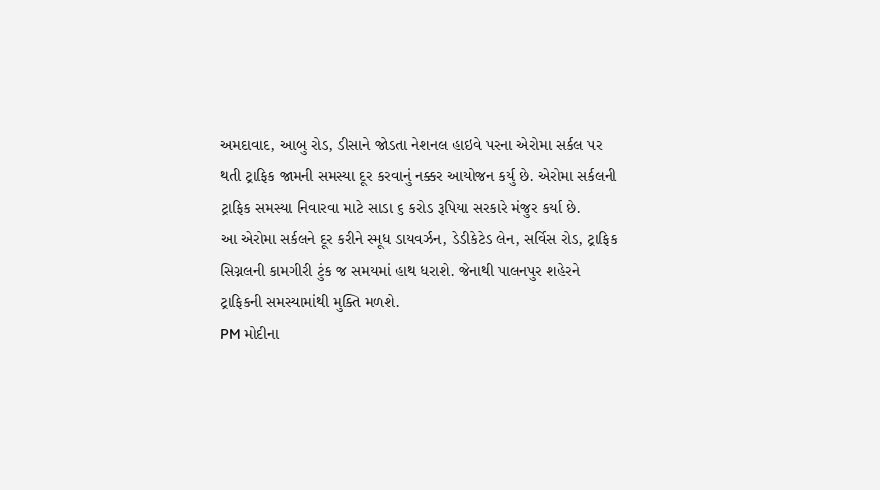અમદાવાદ, આબુ રોડ, ડીસાને જોડતા નેશનલ હાઇવે પરના એરોમા સર્કલ પર થતી ટ્રાફિક જામની સમસ્યા દૂર કરવાનું નક્કર આયોજન કર્યુ છે. એરોમા સર્કલની ટ્રાફિક સમસ્યા નિવારવા માટે સાડા ૬ કરોડ રૂપિયા સરકારે મંજુર કર્યા છે.
આ એરોમા સર્કલને દૂર કરીને સ્મૂધ ડાયવર્ઝન, ડેડીકેટેડ લેન, સર્વિસ રોડ, ટ્રાફિક સિગ્નલની કામગીરી ટુંક જ સમયમાં હાથ ધરાશે. જેનાથી પાલનપુર શહેરને ટ્રાફિકની સમસ્યામાંથી મુક્તિ મળશે.
PM મોદીના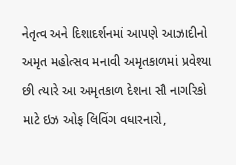નેતૃત્વ અને દિશાદર્શનમાં આપણે આઝાદીનો અમૃત મહોત્સવ મનાવી અમૃતકાળમાં પ્રવેશ્યા છી ત્યારે આ અમૃતકાળ દેશના સૌ નાગરિકો માટે ઇઝ ઓફ લિવિંગ વધારનારો,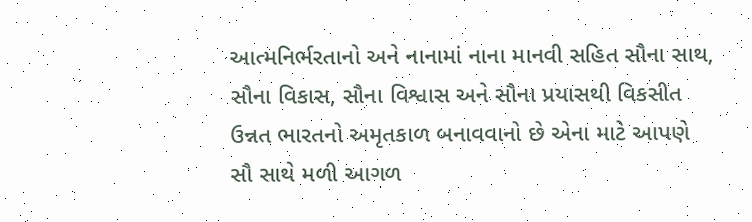આત્મનિર્ભરતાનો અને નાનામાં નાના માનવી સહિત સૌના સાથ, સૌના વિકાસ, સૌના વિશ્વાસ અને સૌના પ્રયાસથી વિકસીત ઉન્નત ભારતનો અમૃતકાળ બનાવવાનો છે એના માટે આપણે સૌ સાથે મળી આગળ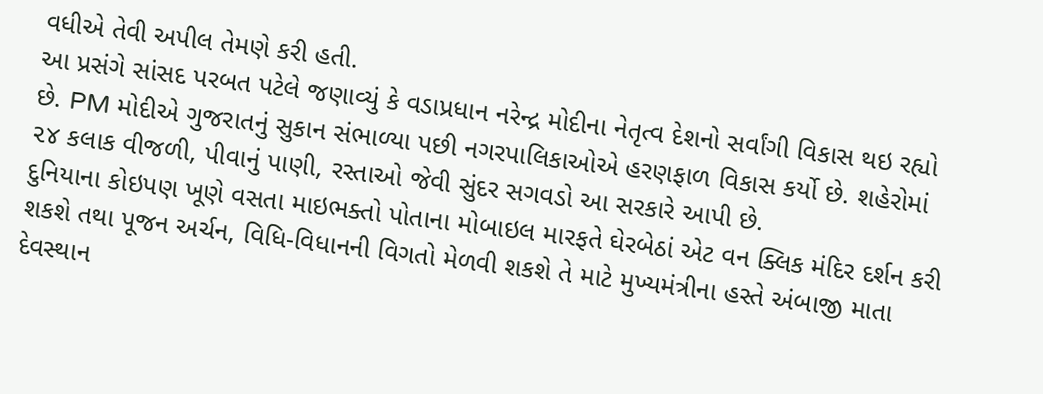વધીએ તેવી અપીલ તેમણે કરી હતી.
આ પ્રસંગે સાંસદ પરબત પટેલે જણાવ્યું કે વડાપ્રધાન નરેન્દ્ર મોદીના નેતૃત્વ દેશનો સર્વાંગી વિકાસ થઇ રહ્યો છે. PM મોદીએ ગુજરાતનું સુકાન સંભાળ્યા પછી નગરપાલિકાઓએ હરણફાળ વિકાસ કર્યો છે. શહેરોમાં ૨૪ કલાક વીજળી, પીવાનું પાણી, રસ્તાઓ જેવી સુંદર સગવડો આ સરકારે આપી છે.
દુનિયાના કોઇપણ ખૂણે વસતા માઇભક્તો પોતાના મોબાઇલ મારફતે ઘેરબેઠાં એટ વન ક્લિક મંદિર દર્શન કરી શકશે તથા પૂજન અર્ચન, વિધિ-વિધાનની વિગતો મેળવી શકશે તે માટે મુખ્યમંત્રીના હસ્તે અંબાજી માતા દેવસ્થાન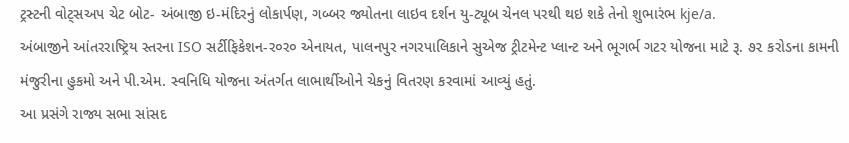ટ્રસ્ટની વોટ્સઅપ ચેટ બોટ- અંબાજી ઇ-મંદિરનું લોકાર્પણ, ગબ્બર જ્યોતના લાઇવ દર્શન યુ-ટ્યૂબ ચેનલ પરથી થઇ શકે તેનો શુભારંભ kje/a.
અંબાજીને આંતરરાષ્ટ્રિય સ્તરના ISO સર્ટીફિકેશન-ર૦ર૦ એનાયત, પાલનપુર નગરપાલિકાને સુએજ ટ્રીટમેન્ટ પ્લાન્ટ અને ભૂગર્ભ ગટર યોજના માટે રૂ. ૭૨ કરોડના કામની મંજુરીના હુકમો અને પી.એમ. સ્વનિધિ યોજના અંતર્ગત લાભાર્થીઓને ચેકનું વિતરણ કરવામાં આવ્યું હતું.
આ પ્રસંગે રાજ્ય સભા સાંસદ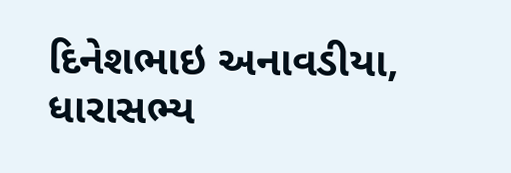દિનેશભાઇ અનાવડીયા, ધારાસભ્ય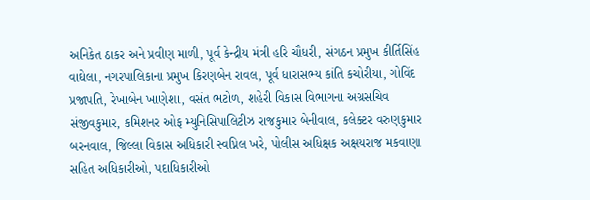અનિકેત ઠાકર અને પ્રવીણ માળી, પૂર્વ કેન્દ્રીય મંત્રી હરિ ચૌધરી, સંગઠન પ્રમુખ કીર્તિસિંહ વાઘેલા, નગરપાલિકાના પ્રમુખ કિરણબેન રાવલ, પૂર્વ ધારાસભ્ય કાંતિ કચોરીયા, ગોવિંદ પ્રજાપતિ, રેખાબેન ખાણેશા, વસંત ભટોળ, શહેરી વિકાસ વિભાગના અગ્રસચિવ સંજીવકુમાર, કમિશનર ઓફ મ્યુનિસિપાલિટીઝ રાજકુમાર બેનીવાલ, કલેક્ટર વરુણકુમાર બરનવાલ, જિલ્લા વિકાસ અધિકારી સ્વપ્નિલ ખરે, પોલીસ અધિક્ષક અક્ષયરાજ મકવાણા સહિત અધિકારીઓ, પદાધિકારીઓ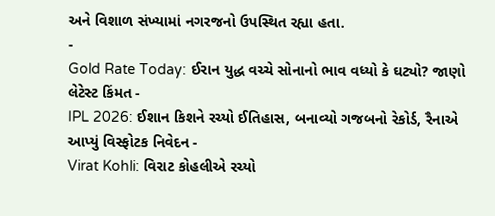અને વિશાળ સંખ્યામાં નગરજનો ઉપસ્થિત રહ્યા હતા.
-
Gold Rate Today: ઈરાન યુદ્ધ વચ્ચે સોનાનો ભાવ વધ્યો કે ઘટ્યો? જાણો લેટેસ્ટ કિંમત -
IPL 2026: ઈશાન કિશને રચ્યો ઈતિહાસ, બનાવ્યો ગજબનો રેકોર્ડ, રૈનાએ આપ્યું વિસ્ફોટક નિવેદન -
Virat Kohli: વિરાટ કોહલીએ રચ્યો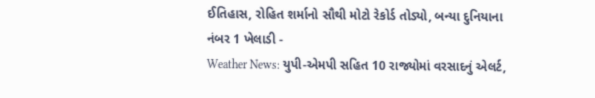ઈતિહાસ, રોહિત શર્માનો સૌથી મોટો રેકોર્ડ તોડ્યો, બન્યા દુનિયાના નંબર 1 ખેલાડી -
Weather News: યુપી-એમપી સહિત 10 રાજ્યોમાં વરસાદનું એલર્ટ,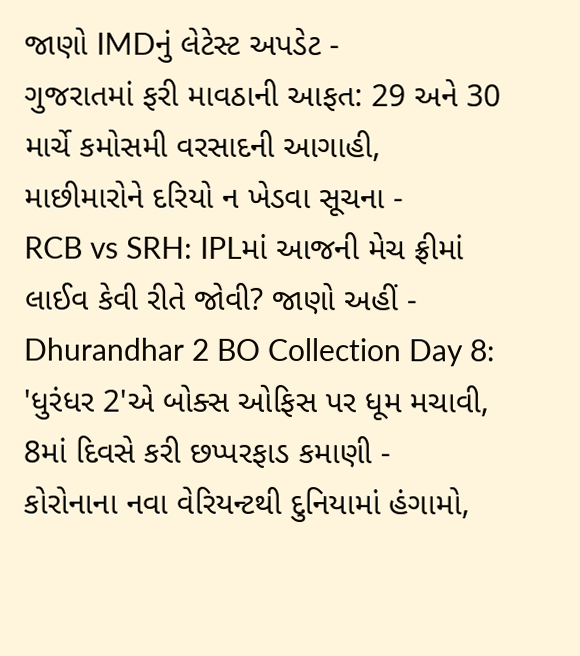જાણો IMDનું લેટેસ્ટ અપડેટ -
ગુજરાતમાં ફરી માવઠાની આફત: 29 અને 30 માર્ચે કમોસમી વરસાદની આગાહી, માછીમારોને દરિયો ન ખેડવા સૂચના -
RCB vs SRH: IPLમાં આજની મેચ ફ્રીમાં લાઈવ કેવી રીતે જોવી? જાણો અહીં -
Dhurandhar 2 BO Collection Day 8: 'ધુરંધર 2'એ બોક્સ ઓફિસ પર ધૂમ મચાવી, 8માં દિવસે કરી છપ્પરફાડ કમાણી -
કોરોનાના નવા વેરિયન્ટથી દુનિયામાં હંગામો,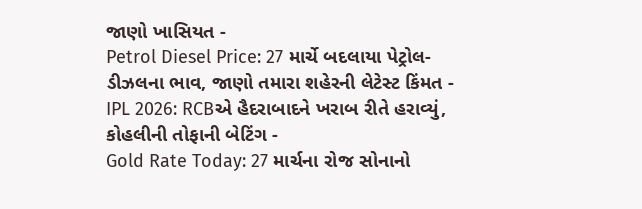જાણો ખાસિયત -
Petrol Diesel Price: 27 માર્ચે બદલાયા પેટ્રોલ-ડીઝલના ભાવ, જાણો તમારા શહેરની લેટેસ્ટ કિંમત -
IPL 2026: RCBએ હૈદરાબાદને ખરાબ રીતે હરાવ્યું, કોહલીની તોફાની બેટિંગ -
Gold Rate Today: 27 માર્ચના રોજ સોનાનો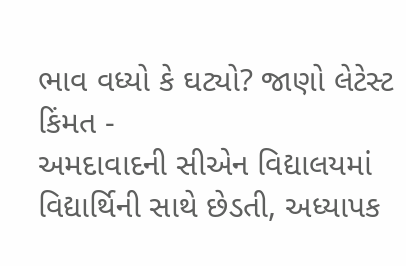ભાવ વધ્યો કે ઘટ્યો? જાણો લેટેસ્ટ કિંમત -
અમદાવાદની સીએન વિદ્યાલયમાં વિદ્યાર્થિની સાથે છેડતી, અધ્યાપક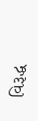વિરૂદ્ધ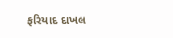ફરિયાદ દાખલ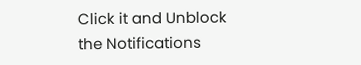Click it and Unblock the Notifications